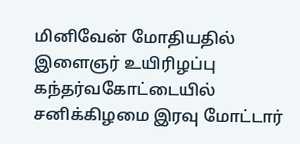மினிவேன் மோதியதில் இளைஞர் உயிரிழப்பு
கந்தர்வகோட்டையில் சனிக்கிழமை இரவு மோட்டார்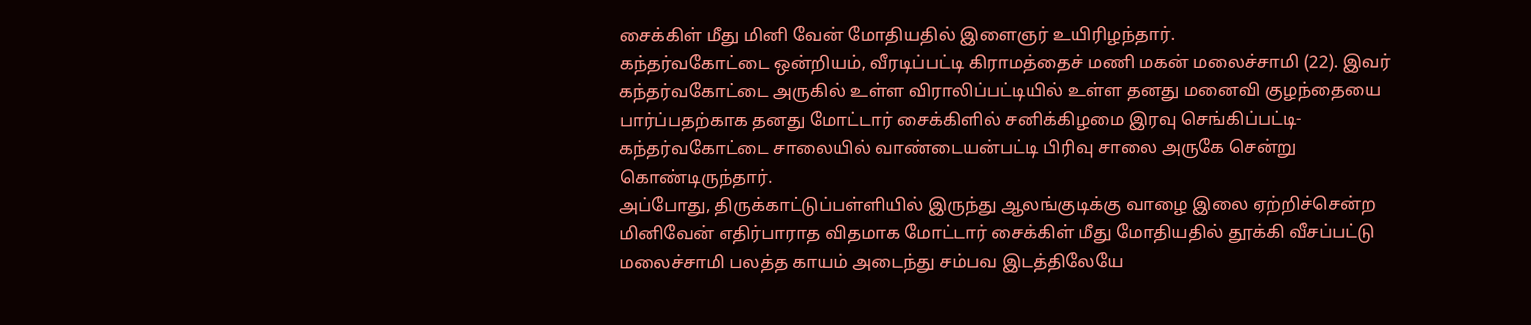சைக்கிள் மீது மினி வேன் மோதியதில் இளைஞர் உயிரிழந்தார்.
கந்தர்வகோட்டை ஒன்றியம், வீரடிப்பட்டி கிராமத்தைச் மணி மகன் மலைச்சாமி (22). இவர் கந்தர்வகோட்டை அருகில் உள்ள விராலிப்பட்டியில் உள்ள தனது மனைவி குழந்தையை பார்ப்பதற்காக தனது மோட்டார் சைக்கிளில் சனிக்கிழமை இரவு செங்கிப்பட்டி- கந்தர்வகோட்டை சாலையில் வாண்டையன்பட்டி பிரிவு சாலை அருகே சென்று கொண்டிருந்தார்.
அப்போது, திருக்காட்டுப்பள்ளியில் இருந்து ஆலங்குடிக்கு வாழை இலை ஏற்றிச்சென்ற மினிவேன் எதிர்பாராத விதமாக மோட்டார் சைக்கிள் மீது மோதியதில் தூக்கி வீசப்பட்டு மலைச்சாமி பலத்த காயம் அடைந்து சம்பவ இடத்திலேயே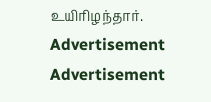உயிரிழந்தார்.
Advertisement
Advertisement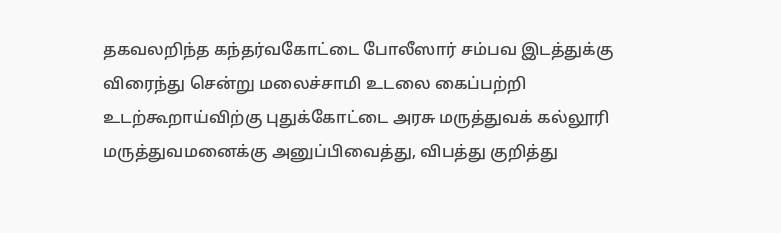தகவலறிந்த கந்தர்வகோட்டை போலீஸார் சம்பவ இடத்துக்கு விரைந்து சென்று மலைச்சாமி உடலை கைப்பற்றி உடற்கூறாய்விற்கு புதுக்கோட்டை அரசு மருத்துவக் கல்லூரி மருத்துவமனைக்கு அனுப்பிவைத்து, விபத்து குறித்து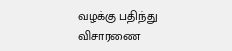வழக்கு பதிந்து விசாரணை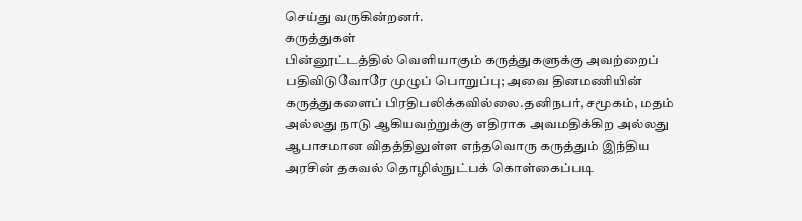செய்து வருகின்றனர்.
கருத்துகள்
பின்னூட்டத்தில் வெளியாகும் கருத்துகளுக்கு அவற்றைப் பதிவிடுவோரே முழுப் பொறுப்பு; அவை தினமணியின் கருத்துகளைப் பிரதிபலிக்கவில்லை.தனிநபர், சமூகம், மதம் அல்லது நாடு ஆகியவற்றுக்கு எதிராக அவமதிக்கிற அல்லது ஆபாசமான விதத்திலுள்ள எந்தவொரு கருத்தும் இந்திய அரசின் தகவல் தொழில்நுட்பக் கொள்கைப்படி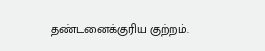தண்டனைக்குரிய குற்றம்.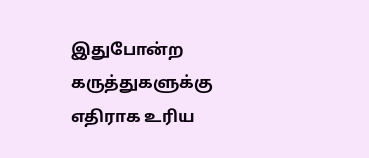இதுபோன்ற கருத்துகளுக்கு எதிராக உரிய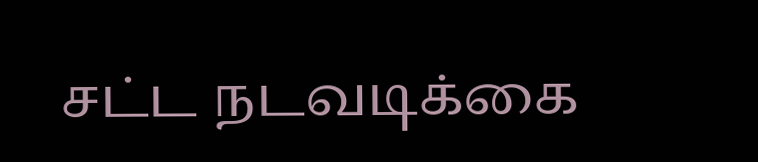சட்ட நடவடிக்கை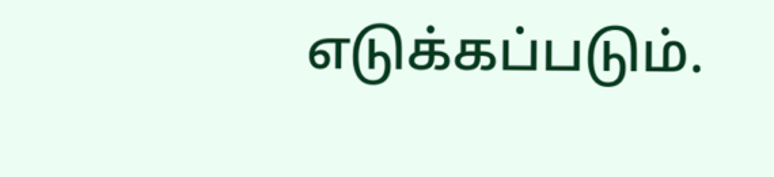எடுக்கப்படும்.